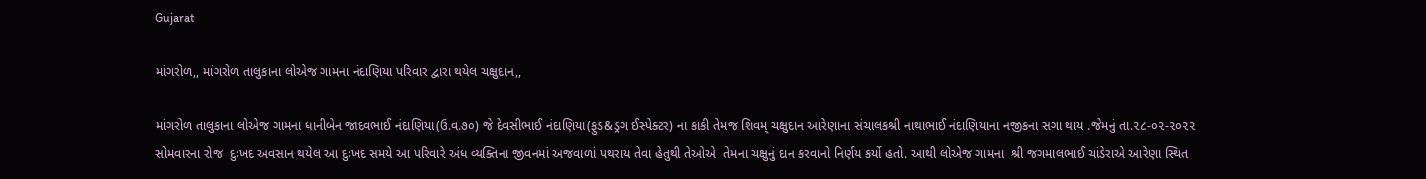Gujarat

માંગરોળ,, માંગરોળ તાલુકાના લોએજ ગામના નંદાણિયા પરિવાર દ્વારા થયેલ ચક્ષુદાન,,

માંગરોળ તાલુકાના લોએજ ગામના ધાનીબેન જાદવભાઈ નંદાણિયા(ઉ.વ.૭૦) જે દેવસીભાઈ નંદાણિયા(ફુડ&ડ્રગ ઈસ્પેક્ટર) ના કાકી તેમજ શિવમ્ ચક્ષુદાન આરેણાના સંચાલકશ્રી નાથાભાઈ નંદાણિયાના નજીકના સગા થાય .જેમનું તા.૨૮-૦૨-૨૦૨૨ સોમવારના રોજ  દુઃખદ અવસાન થયેલ આ દુઃખદ સમયે આ પરિવારે અંધ વ્યક્તિના જીવનમાં અજવાળાં પથરાય તેવા હેતુથી તેઓએ  તેમના ચક્ષુનું દાન કરવાનો નિર્ણય કર્યો હતો. આથી લોએજ ગામના  શ્રી જગમાલભાઈ ચાંડેરાએ આરેણા સ્થિત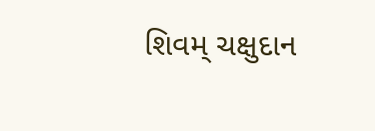શિવમ્ ચક્ષુદાન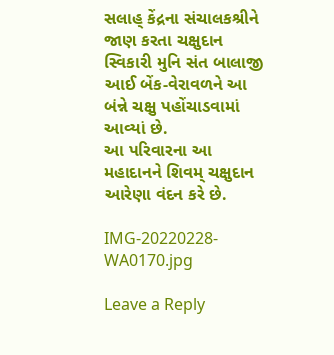સલાહ્ કેંદ્રના સંચાલકશ્રીને જાણ કરતા ચક્ષુદાન સ્વિકારી મુનિ સંત બાલાજી આઈ બેંક-વેરાવળને આ બંન્ને ચક્ષુ પહોંચાડવામાં આવ્યાં છે.
આ પરિવારના આ મહાદાનને શિવમ્ ચક્ષુદાન આરેણા વંદન કરે છે.

IMG-20220228-WA0170.jpg

Leave a Reply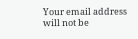Your email address will not be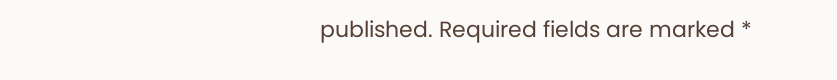published. Required fields are marked *